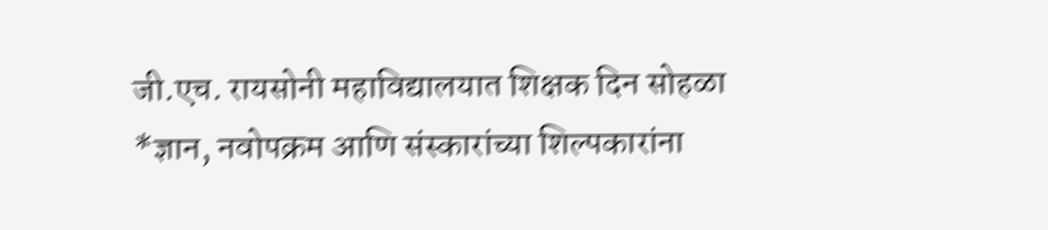जी.एच. रायसोनी महाविद्यालयात शिक्षक दिन सोहळा
*ज्ञान, नवोपक्रम आणि संस्कारांच्या शिल्पकारांना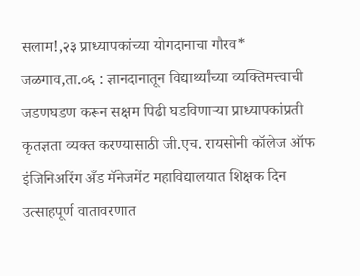सलाम!,२३ प्राध्यापकांच्या योगदानाचा गौरव*
जळगाव,ता.०६ : ज्ञानदानातून विद्यार्थ्यांच्या व्यक्तिमत्त्वाची जडणघडण करून सक्षम पिढी घडविणाऱ्या प्राध्यापकांप्रती कृतज्ञता व्यक्त करण्यासाठी जी.एच. रायसोनी कॉलेज ऑफ इंजिनिअरिंग अँड मॅनेजमेंट महाविद्यालयात शिक्षक दिन उत्साहपूर्ण वातावरणात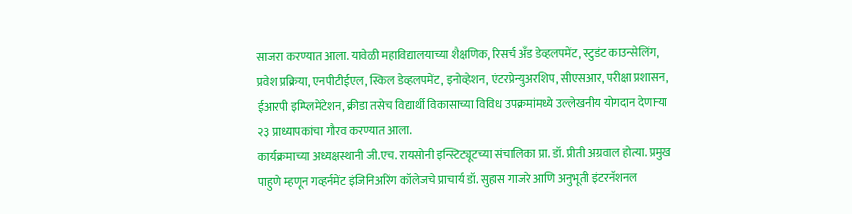साजरा करण्यात आला. यावेळी महाविद्यालयाच्या शैक्षणिक, रिसर्च अँड डेव्हलपमेंट, स्टुडंट काउन्सेलिंग, प्रवेश प्रक्रिया, एनपीटीईएल, स्किल डेव्हलपमेंट, इनोव्हेशन, एंटरप्रेन्युअरशिप, सीएसआर, परीक्षा प्रशासन, ईआरपी इम्प्लिमेंटेशन, क्रीडा तसेच विद्यार्थी विकासाच्या विविध उपक्रमांमध्ये उल्लेखनीय योगदान देणाऱ्या २३ प्राध्यापकांचा गौरव करण्यात आला.
कार्यक्रमाच्या अध्यक्षस्थानी जी.एच. रायसोनी इन्स्टिट्यूटच्या संचालिका प्रा. डॉ. प्रीती अग्रवाल होत्या. प्रमुख पाहुणे म्हणून गव्हर्नमेंट इंजिनिअरिंग कॉलेजचे प्राचार्य डॉ. सुहास गाजरे आणि अनुभूती इंटरनॅशनल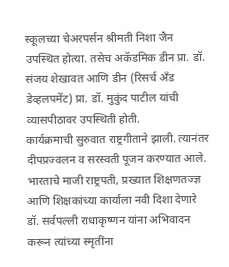स्कूलच्या चेअरपर्सन श्रीमती निशा जैन उपस्थित होत्या. तसेच अकॅडमिक डीन प्रा. डॉ. संजय शेखावत आणि डीन (रिसर्च अँड डेव्हलपमेंट) प्रा. डॉ. मुकुंद पाटील यांची व्यासपीठावर उपस्थिती होती.
कार्यक्रमाची सुरुवात राष्ट्रगीताने झाली. त्यानंतर दीपप्रज्वलन व सरस्वती पूजन करण्यात आले. भारताचे माजी राष्ट्रपती, प्रख्यात शिक्षणतज्ज्ञ आणि शिक्षकांच्या कार्याला नवी दिशा देणारे डॉ. सर्वपल्ली राधाकृष्णन यांना अभिवादन करून त्यांच्या स्मृतींना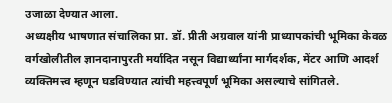उजाळा देण्यात आला.
अध्यक्षीय भाषणात संचालिका प्रा. डॉ. प्रीती अग्रवाल यांनी प्राध्यापकांची भूमिका केवळ वर्गखोलीतील ज्ञानदानापुरती मर्यादित नसून विद्यार्थ्यांना मार्गदर्शक, मेंटर आणि आदर्श व्यक्तिमत्त्व म्हणून घडविण्यात त्यांची महत्त्वपूर्ण भूमिका असल्याचे सांगितले.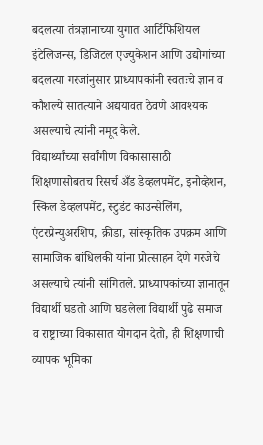बदलत्या तंत्रज्ञानाच्या युगात आर्टिफिशियल इंटेलिजन्स, डिजिटल एज्युकेशन आणि उद्योगांच्या बदलत्या गरजांनुसार प्राध्यापकांनी स्वतःचे ज्ञान व कौशल्ये सातत्याने अद्ययावत ठेवणे आवश्यक असल्याचे त्यांनी नमूद केले.
विद्यार्थ्यांच्या सर्वांगीण विकासासाठी शिक्षणासोबतच रिसर्च अँड डेव्हलपमेंट, इनोव्हेशन, स्किल डेव्हलपमेंट, स्टुडंट काउन्सेलिंग, एंटरप्रेन्युअरशिप, क्रीडा, सांस्कृतिक उपक्रम आणि सामाजिक बांधिलकी यांना प्रोत्साहन देणे गरजेचे असल्याचे त्यांनी सांगितले. प्राध्यापकांच्या ज्ञानातून विद्यार्थी घडतो आणि घडलेला विद्यार्थी पुढे समाज व राष्ट्राच्या विकासात योगदान देतो, ही शिक्षणाची व्यापक भूमिका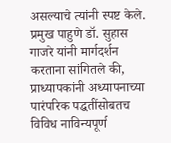असल्याचे त्यांनी स्पष्ट केले.
प्रमुख पाहुणे डॉ. सुहास गाजरे यांनी मार्गदर्शन करताना सांगितले की, प्राध्यापकांनी अध्यापनाच्या पारंपरिक पद्धतींसोबतच विविध नाविन्यपूर्ण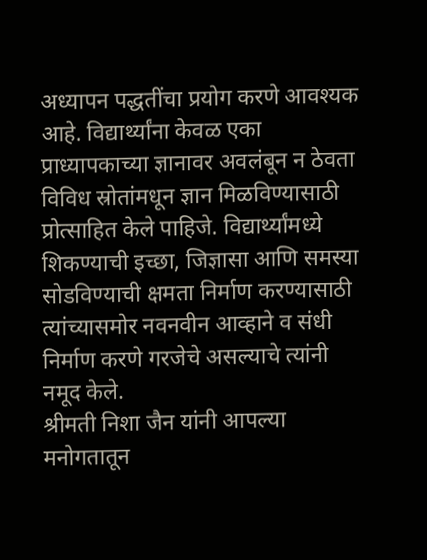अध्यापन पद्धतींचा प्रयोग करणे आवश्यक आहे. विद्यार्थ्यांना केवळ एका प्राध्यापकाच्या ज्ञानावर अवलंबून न ठेवता विविध स्रोतांमधून ज्ञान मिळविण्यासाठी प्रोत्साहित केले पाहिजे. विद्यार्थ्यांमध्ये शिकण्याची इच्छा, जिज्ञासा आणि समस्या सोडविण्याची क्षमता निर्माण करण्यासाठी त्यांच्यासमोर नवनवीन आव्हाने व संधी निर्माण करणे गरजेचे असल्याचे त्यांनी नमूद केले.
श्रीमती निशा जैन यांनी आपल्या मनोगतातून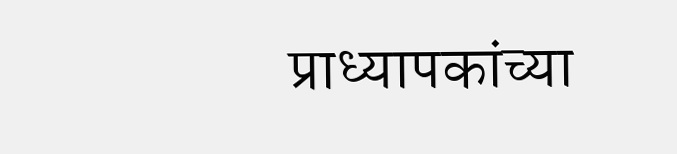प्राध्यापकांच्या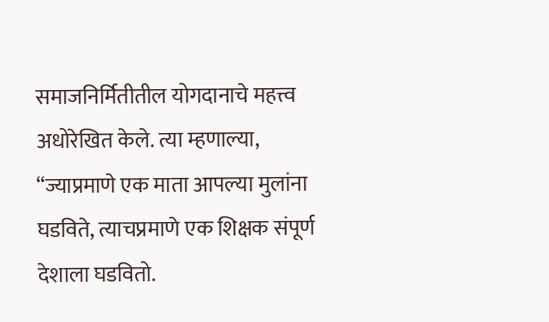समाजनिर्मितीतील योगदानाचे महत्त्व अधोरेखित केले. त्या म्हणाल्या, “ज्याप्रमाणे एक माता आपल्या मुलांना घडविते, त्याचप्रमाणे एक शिक्षक संपूर्ण देशाला घडवितो.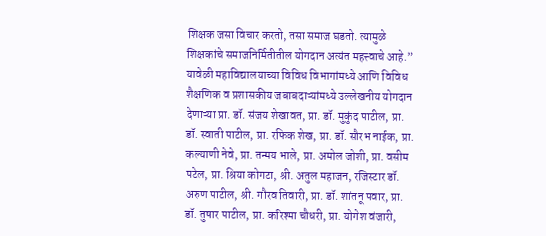शिक्षक जसा विचार करतो, तसा समाज घडतो. त्यामुळे शिक्षकांचे समाजनिर्मितीतील योगदान अत्यंत महत्त्वाचे आहे.”
यावेळी महाविद्यालयाच्या विविध विभागांमध्ये आणि विविध शैक्षणिक व प्रशासकीय जबाबदाऱ्यांमध्ये उल्लेखनीय योगदान देणाऱ्या प्रा. डॉ. संजय शेखावत, प्रा. डॉ. मुकुंद पाटील, प्रा. डॉ. स्वाती पाटील, प्रा. रफिक शेख, प्रा. डॉ. सौरभ नाईक, प्रा. कल्याणी नेवे, प्रा. तन्मय भाले, प्रा. अमोल जोशी, प्रा. वसीम पटेल, प्रा. श्रिया कोगटा, श्री. अतुल महाजन, रजिस्टार डॉ. अरुण पाटील, श्री. गौरव तिवारी, प्रा. डॉ. शांतनू पवार, प्रा. डॉ. तुषार पाटील, प्रा. करिश्मा चौधरी, प्रा. योगेश वंजारी,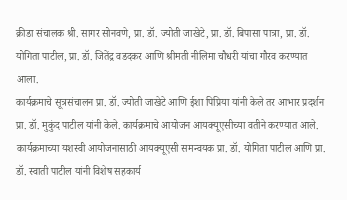क्रीडा संचालक श्री. सागर सोनवणे, प्रा. डॉ. ज्योती जाखेटे, प्रा. डॉ. बिपासा पात्रा, प्रा. डॉ. योगिता पाटील, प्रा. डॉ. जितेंद्र वडदकर आणि श्रीमती नीलिमा चौधरी यांचा गौरव करण्यात आला.
कार्यक्रमाचे सूत्रसंचालन प्रा. डॉ. ज्योती जाखेटे आणि ईशा पिप्रिया यांनी केले तर आभार प्रदर्शन प्रा. डॉ. मुकुंद पाटील यांनी केले. कार्यक्रमाचे आयोजन आयक्यूएसीच्या वतीने करण्यात आले. कार्यक्रमाच्या यशस्वी आयोजनासाठी आयक्यूएसी समन्वयक प्रा. डॉ. योगिता पाटील आणि प्रा. डॉ. स्वाती पाटील यांनी विशेष सहकार्य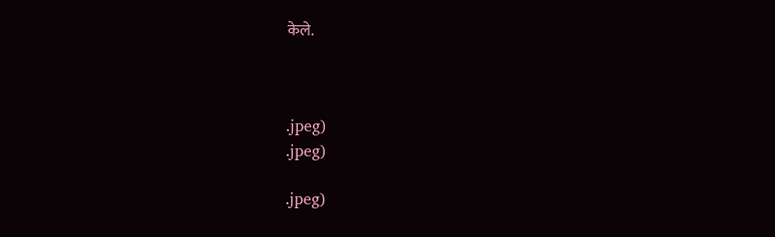केले.



.jpeg)
.jpeg)

.jpeg)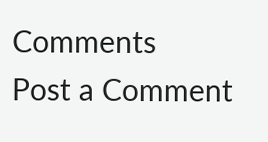Comments
Post a Comment